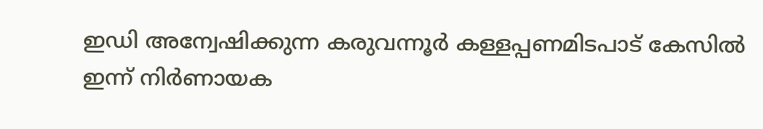ഇഡി അന്വേഷിക്കുന്ന കരുവന്നൂർ കള്ളപ്പണമിടപാട് കേസിൽ ഇന്ന് നിർണായക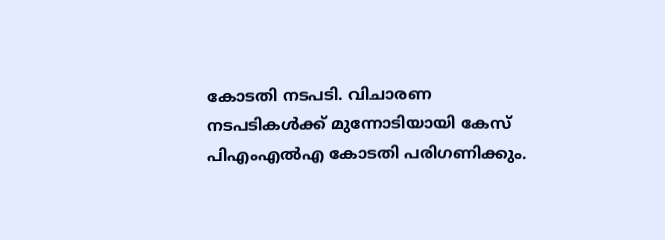കോടതി നടപടി. വിചാരണ നടപടികൾക്ക് മുന്നോടിയായി കേസ് പിഎംഎൽഎ കോടതി പരിഗണിക്കും.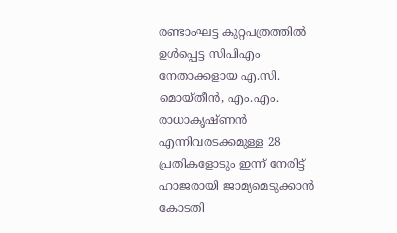രണ്ടാംഘട്ട കുറ്റപത്രത്തിൽ ഉൾപ്പെട്ട സിപിഎം നേതാക്കളായ എ.സി. മൊയ്തീൻ, എം.എം. രാധാകൃഷ്ണൻ എന്നിവരടക്കമുള്ള 28 പ്രതികളോടും ഇന്ന് നേരിട്ട് ഹാജരായി ജാമ്യമെടുക്കാൻ കോടതി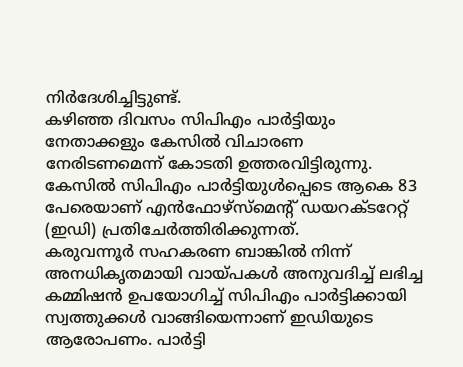നിർദേശിച്ചിട്ടുണ്ട്.
കഴിഞ്ഞ ദിവസം സിപിഎം പാർട്ടിയും നേതാക്കളും കേസിൽ വിചാരണ നേരിടണമെന്ന് കോടതി ഉത്തരവിട്ടിരുന്നു. കേസിൽ സിപിഎം പാർട്ടിയുൾപ്പെടെ ആകെ 83 പേരെയാണ് എൻഫോഴ്സ്മെന്റ് ഡയറക്ടറേറ്റ് (ഇഡി) പ്രതിചേർത്തിരിക്കുന്നത്.
കരുവന്നൂർ സഹകരണ ബാങ്കിൽ നിന്ന് അനധികൃതമായി വായ്പകൾ അനുവദിച്ച് ലഭിച്ച കമ്മിഷൻ ഉപയോഗിച്ച് സിപിഎം പാർട്ടിക്കായി സ്വത്തുക്കൾ വാങ്ങിയെന്നാണ് ഇഡിയുടെ ആരോപണം. പാർട്ടി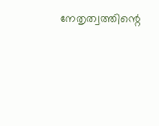നേതൃത്വത്തിന്റെ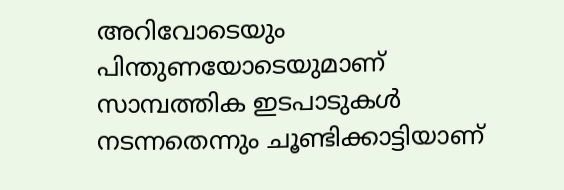അറിവോടെയും പിന്തുണയോടെയുമാണ് സാമ്പത്തിക ഇടപാടുകൾ നടന്നതെന്നും ചൂണ്ടിക്കാട്ടിയാണ്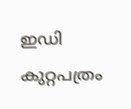ഇഡി കുറ്റപത്രം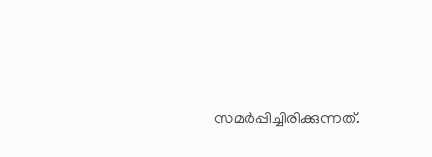സമർപ്പിച്ചിരിക്കുന്നത്.